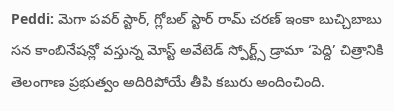Peddi: మెగా పవర్ స్టార్, గ్లోబల్ స్టార్ రామ్ చరణ్ ఇంకా బుచ్చిబాబు సన కాంబినేషన్లో వస్తున్న మోస్ట్ అవేటెడ్ స్పోర్ట్స్ డ్రామా ‘పెద్ది’ చిత్రానికి తెలంగాణ ప్రభుత్వం అదిరిపోయే తీపి కబురు అందించింది.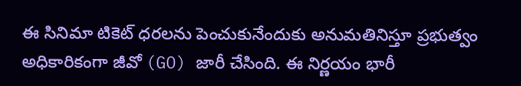ఈ సినిమా టికెట్ ధరలను పెంచుకునేందుకు అనుమతినిస్తూ ప్రభుత్వం అధికారికంగా జీవో (GO) జారీ చేసింది. ఈ నిర్ణయం భారీ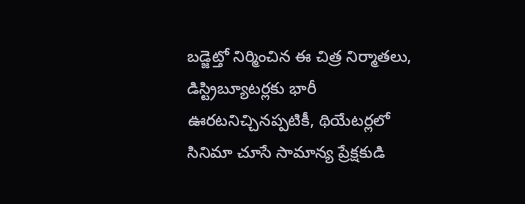బడ్జెట్తో నిర్మించిన ఈ చిత్ర నిర్మాతలు, డిస్ట్రిబ్యూటర్లకు భారీ ఊరటనిచ్చినప్పటికీ, థియేటర్లలో సినిమా చూసే సామాన్య ప్రేక్షకుడి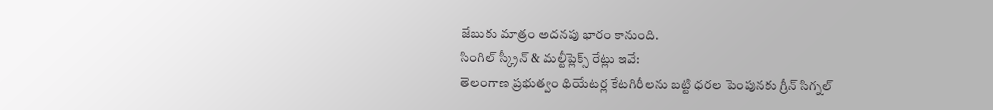జేబుకు మాత్రం అదనపు భారం కానుంది.
సింగిల్ స్క్రీన్ & మల్టీప్లెక్స్ రేట్లు ఇవే:
తెలంగాణ ప్రభుత్వం థియేటర్ల కేటగిరీలను బట్టి ధరల పెంపునకు గ్రీన్ సిగ్నల్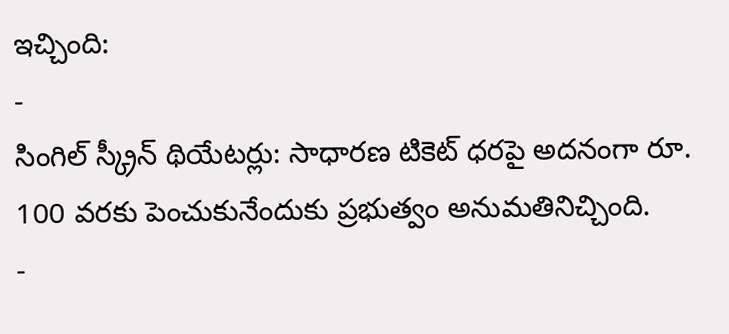ఇచ్చింది:
-
సింగిల్ స్క్రీన్ థియేటర్లు: సాధారణ టికెట్ ధరపై అదనంగా రూ. 100 వరకు పెంచుకునేందుకు ప్రభుత్వం అనుమతినిచ్చింది.
-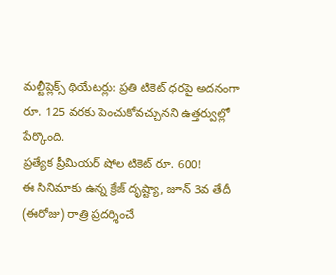మల్టీప్లెక్స్ థియేటర్లు: ప్రతి టికెట్ ధరపై అదనంగా రూ. 125 వరకు పెంచుకోవచ్చునని ఉత్తర్వుల్లో పేర్కొంది.
ప్రత్యేక ప్రీమియర్ షోల టికెట్ రూ. 600!
ఈ సినిమాకు ఉన్న క్రేజ్ దృష్ట్యా, జూన్ 3వ తేదీ (ఈరోజు) రాత్రి ప్రదర్శించే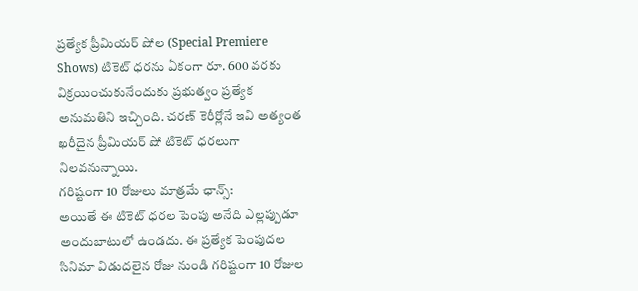ప్రత్యేక ప్రీమియర్ షోల (Special Premiere Shows) టికెట్ ధరను ఏకంగా రూ. 600 వరకు విక్రయించుకునేందుకు ప్రభుత్వం ప్రత్యేక అనుమతిని ఇచ్చింది. చరణ్ కెరీర్లోనే ఇవి అత్యంత ఖరీదైన ప్రీమియర్ షో టికెట్ ధరలుగా నిలవనున్నాయి.
గరిష్టంగా 10 రోజులు మాత్రమే ఛాన్స్:
అయితే ఈ టికెట్ ధరల పెంపు అనేది ఎల్లప్పుడూ అందుబాటులో ఉండదు. ఈ ప్రత్యేక పెంపుదల సినిమా విడుదలైన రోజు నుండి గరిష్టంగా 10 రోజుల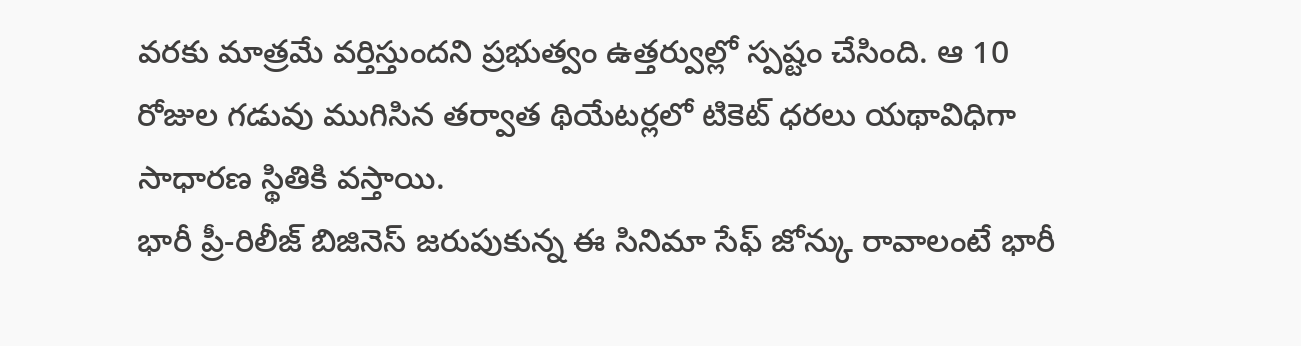వరకు మాత్రమే వర్తిస్తుందని ప్రభుత్వం ఉత్తర్వుల్లో స్పష్టం చేసింది. ఆ 10 రోజుల గడువు ముగిసిన తర్వాత థియేటర్లలో టికెట్ ధరలు యథావిధిగా సాధారణ స్థితికి వస్తాయి.
భారీ ప్రీ-రిలీజ్ బిజినెస్ జరుపుకున్న ఈ సినిమా సేఫ్ జోన్కు రావాలంటే భారీ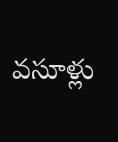వసూళ్లు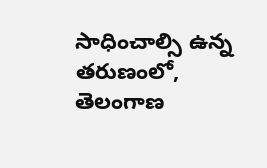సాధించాల్సి ఉన్న తరుణంలో, తెలంగాణ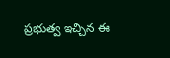ప్రభుత్వ ఇచ్చిన ఈ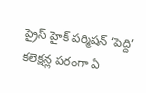ప్రైస్ హైక్ పర్మిషన్ ‘పెద్ది’ కలెక్షన్ల పరంగా ఏ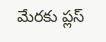మేరకు ప్లస్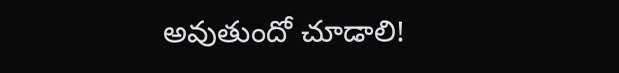అవుతుందో చూడాలి!